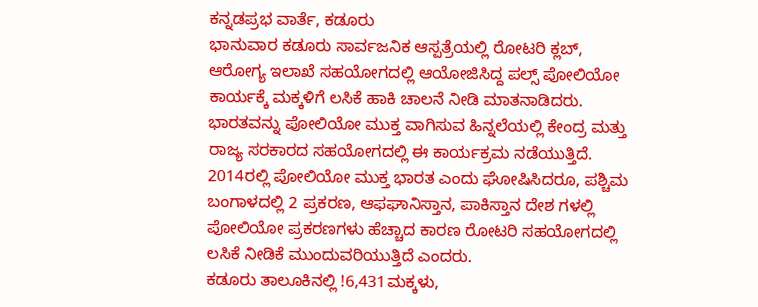ಕನ್ನಡಪ್ರಭ ವಾರ್ತೆ, ಕಡೂರು
ಭಾನುವಾರ ಕಡೂರು ಸಾರ್ವಜನಿಕ ಆಸ್ಪತ್ರೆಯಲ್ಲಿ ರೋಟರಿ ಕ್ಲಬ್, ಆರೋಗ್ಯ ಇಲಾಖೆ ಸಹಯೋಗದಲ್ಲಿ ಆಯೋಜಿಸಿದ್ದ ಪಲ್ಸ್ ಪೋಲಿಯೋ ಕಾರ್ಯಕ್ಕೆ ಮಕ್ಕಳಿಗೆ ಲಸಿಕೆ ಹಾಕಿ ಚಾಲನೆ ನೀಡಿ ಮಾತನಾಡಿದರು. ಭಾರತವನ್ನು ಪೋಲಿಯೋ ಮುಕ್ತ ವಾಗಿಸುವ ಹಿನ್ನಲೆಯಲ್ಲಿ ಕೇಂದ್ರ ಮತ್ತು ರಾಜ್ಯ ಸರಕಾರದ ಸಹಯೋಗದಲ್ಲಿ ಈ ಕಾರ್ಯಕ್ರಮ ನಡೆಯುತ್ತಿದೆ. 2014ರಲ್ಲಿ ಪೋಲಿಯೋ ಮುಕ್ತ ಭಾರತ ಎಂದು ಘೋಷಿಸಿದರೂ, ಪಶ್ಚಿಮ ಬಂಗಾಳದಲ್ಲಿ 2 ಪ್ರಕರಣ, ಆಫಘಾನಿಸ್ತಾನ, ಪಾಕಿಸ್ತಾನ ದೇಶ ಗಳಲ್ಲಿ ಪೋಲಿಯೋ ಪ್ರಕರಣಗಳು ಹೆಚ್ಚಾದ ಕಾರಣ ರೋಟರಿ ಸಹಯೋಗದಲ್ಲಿ ಲಸಿಕೆ ನೀಡಿಕೆ ಮುಂದುವರಿಯುತ್ತಿದೆ ಎಂದರು.
ಕಡೂರು ತಾಲೂಕಿನಲ್ಲಿ !6,431ಮಕ್ಕಳು,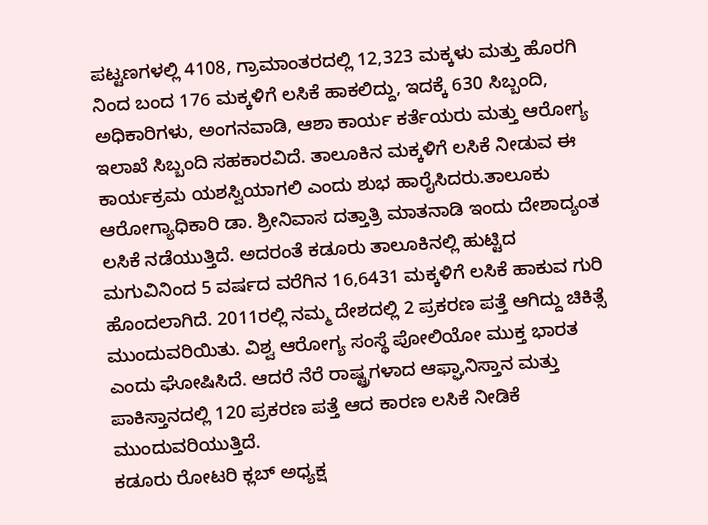ಪಟ್ಟಣಗಳಲ್ಲಿ 4108, ಗ್ರಾಮಾಂತರದಲ್ಲಿ 12,323 ಮಕ್ಕಳು ಮತ್ತು ಹೊರಗಿ ನಿಂದ ಬಂದ 176 ಮಕ್ಕಳಿಗೆ ಲಸಿಕೆ ಹಾಕಲಿದ್ದು, ಇದಕ್ಕೆ 630 ಸಿಬ್ಬಂದಿ, ಅಧಿಕಾರಿಗಳು, ಅಂಗನವಾಡಿ, ಆಶಾ ಕಾರ್ಯ ಕರ್ತೆಯರು ಮತ್ತು ಆರೋಗ್ಯ ಇಲಾಖೆ ಸಿಬ್ಬಂದಿ ಸಹಕಾರವಿದೆ. ತಾಲೂಕಿನ ಮಕ್ಕಳಿಗೆ ಲಸಿಕೆ ನೀಡುವ ಈ ಕಾರ್ಯಕ್ರಮ ಯಶಸ್ವಿಯಾಗಲಿ ಎಂದು ಶುಭ ಹಾರೈಸಿದರು.ತಾಲೂಕು ಆರೋಗ್ಯಾಧಿಕಾರಿ ಡಾ. ಶ್ರೀನಿವಾಸ ದತ್ತಾತ್ರಿ ಮಾತನಾಡಿ ಇಂದು ದೇಶಾದ್ಯಂತ ಲಸಿಕೆ ನಡೆಯುತ್ತಿದೆ. ಅದರಂತೆ ಕಡೂರು ತಾಲೂಕಿನಲ್ಲಿ ಹುಟ್ಟಿದ ಮಗುವಿನಿಂದ 5 ವರ್ಷದ ವರೆಗಿನ 16,6431 ಮಕ್ಕಳಿಗೆ ಲಸಿಕೆ ಹಾಕುವ ಗುರಿ ಹೊಂದಲಾಗಿದೆ. 2011ರಲ್ಲಿ ನಮ್ಮ ದೇಶದಲ್ಲಿ 2 ಪ್ರಕರಣ ಪತ್ತೆ ಆಗಿದ್ದು ಚಿಕಿತ್ಸೆ ಮುಂದುವರಿಯಿತು. ವಿಶ್ವ ಆರೋಗ್ಯ ಸಂಸ್ಥೆ ಪೋಲಿಯೋ ಮುಕ್ತ ಭಾರತ ಎಂದು ಘೋಷಿಸಿದೆ. ಆದರೆ ನೆರೆ ರಾಷ್ಟ್ರಗಳಾದ ಆಫ್ಘಾನಿಸ್ತಾನ ಮತ್ತು ಪಾಕಿಸ್ತಾನದಲ್ಲಿ 120 ಪ್ರಕರಣ ಪತ್ತೆ ಆದ ಕಾರಣ ಲಸಿಕೆ ನೀಡಿಕೆ ಮುಂದುವರಿಯುತ್ತಿದೆ.
ಕಡೂರು ರೋಟರಿ ಕ್ಲಬ್ ಅಧ್ಯಕ್ಷ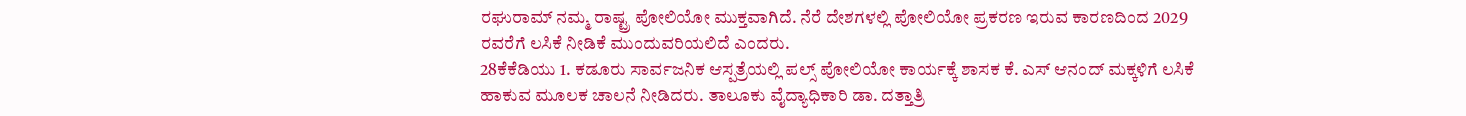ರಘುರಾಮ್ ನಮ್ಮ ರಾಷ್ಟ್ರ ಪೋಲಿಯೋ ಮುಕ್ತವಾಗಿದೆ. ನೆರೆ ದೇಶಗಳಲ್ಲಿ ಪೋಲಿಯೋ ಪ್ರಕರಣ ಇರುವ ಕಾರಣದಿಂದ 2029 ರವರೆಗೆ ಲಸಿಕೆ ನೀಡಿಕೆ ಮುಂದುವರಿಯಲಿದೆ ಎಂದರು.
28ಕೆಕೆಡಿಯು 1. ಕಡೂರು ಸಾರ್ವಜನಿಕ ಆಸ್ಪತ್ರೆಯಲ್ಲಿ ಪಲ್ಸ್ ಪೋಲಿಯೋ ಕಾರ್ಯಕ್ಕೆ ಶಾಸಕ ಕೆ. ಎಸ್ ಆನಂದ್ ಮಕ್ಕಳಿಗೆ ಲಸಿಕೆ ಹಾಕುವ ಮೂಲಕ ಚಾಲನೆ ನೀಡಿದರು. ತಾಲೂಕು ವೈದ್ಯಾಧಿಕಾರಿ ಡಾ. ದತ್ತಾತ್ರಿ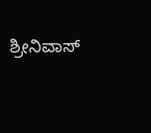ಶ್ರೀನಿವಾಸ್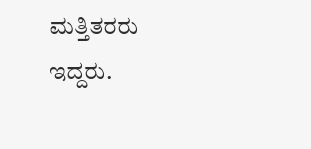ಮತ್ತಿತರರು ಇದ್ದರು.